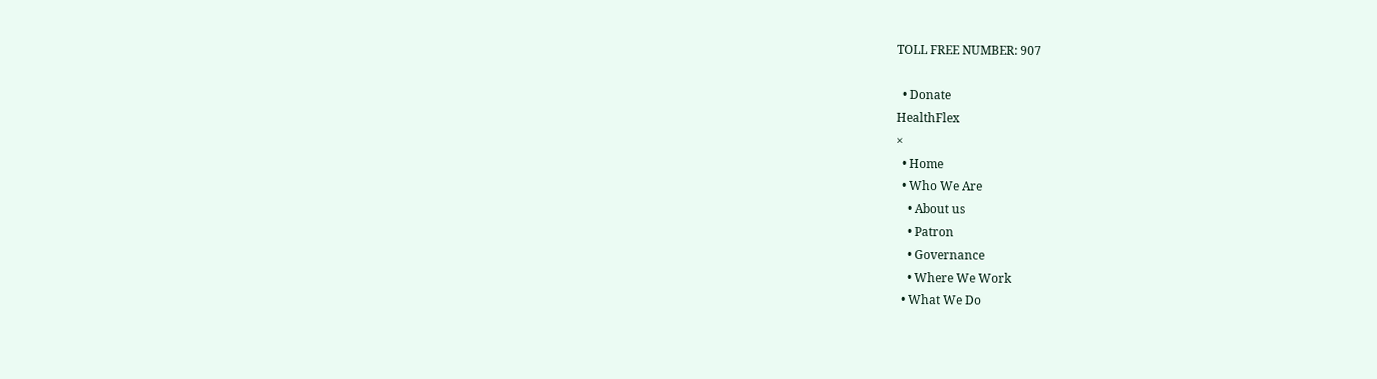TOLL FREE NUMBER: 907

  • Donate
HealthFlex
×
  • Home
  • Who We Are
    • About us
    • Patron
    • Governance
    • Where We Work
  • What We Do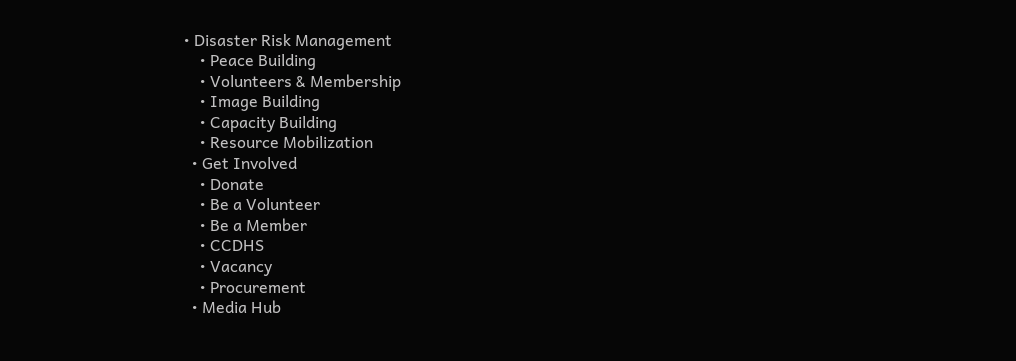• Disaster Risk Management
    • Peace Building
    • Volunteers & Membership
    • Image Building
    • Capacity Building
    • Resource Mobilization
  • Get Involved
    • Donate
    • Be a Volunteer
    • Be a Member
    • CCDHS
    • Vacancy
    • Procurement
  • Media Hub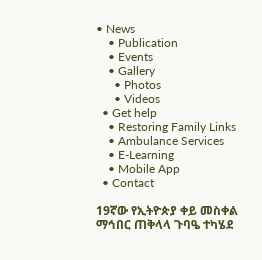• News
    • Publication
    • Events
    • Gallery
      • Photos
      • Videos
  • Get help
    • Restoring Family Links
    • Ambulance Services
    • E-Learning
    • Mobile App
  • Contact

19ኛው የኢትዮጵያ ቀይ መስቀል ማኅበር ጠቅላላ ጉባዔ ተካሄደ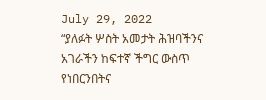July 29, 2022
“ያለፉት ሦስት አመታት ሕዝባችንና አገራችን ከፍተኛ ችግር ውስጥ የነበርንበትና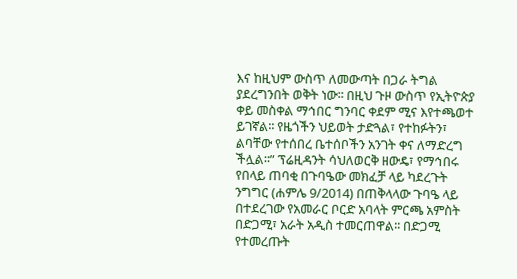እና ከዚህም ውስጥ ለመውጣት በጋራ ትግል ያደረግንበት ወቅት ነው፡፡ በዚህ ጉዞ ውስጥ የኢትዮጵያ ቀይ መስቀል ማኅበር ግንባር ቀደም ሚና እየተጫወተ ይገኛል፡፡ የዜጎችን ህይወት ታድጓል፣ የተከፉትን፣ ልባቸው የተሰበረ ቤተሰቦችን አንገት ቀና ለማድረግ ችሏል፡፡” ፕሬዚዳንት ሳህለወርቅ ዘውዴ፣ የማኅበሩ የበላይ ጠባቂ በጉባዔው መክፈቻ ላይ ካደረጉት ንግግር (ሐምሌ 9/2014) በጠቅላላው ጉባዔ ላይ በተደረገው የአመራር ቦርድ አባላት ምርጫ አምስት በድጋሚ፣ አራት አዲስ ተመርጠዋል፡፡ በድጋሚ የተመረጡት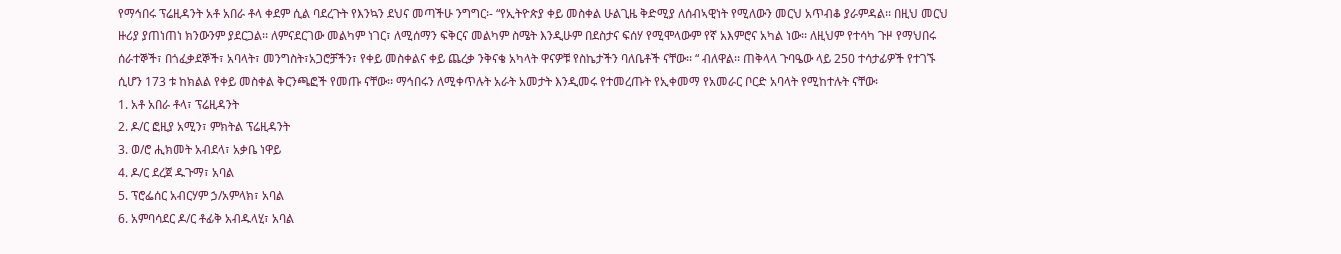የማኅበሩ ፕሬዚዳንት አቶ አበራ ቶላ ቀደም ሲል ባደረጉት የእንኳን ደህና መጣችሁ ንግግር፡- “የኢትዮጵያ ቀይ መስቀል ሁልጊዜ ቅድሚያ ለሰብኣዊነት የሚለውን መርህ አጥብቆ ያራምዳል፡፡ በዚህ መርህ ዙሪያ ያጠነጠነ ክንውንም ያደርጋል፡፡ ለምናደርገው መልካም ነገር፣ ለሚሰማን ፍቅርና መልካም ስሜት እንዲሁም በደስታና ፍሰሃ የሚሞላውም የኛ አእምሮና አካል ነው፡፡ ለዚህም የተሳካ ጉዞ የማህበሩ ሰራተኞች፣ በጎፈቃደኞች፣ አባላት፣ መንግስት፣አጋሮቻችን፣ የቀይ መስቀልና ቀይ ጨረቃ ንቅናቄ አካላት ዋናዎቹ የስኬታችን ባለቤቶች ናቸው፡፡ “ ብለዋል፡፡ ጠቅላላ ጉባዔው ላይ 250 ተሳታፊዎች የተገኙ ሲሆን 173 ቱ ከክልል የቀይ መስቀል ቅርንጫፎች የመጡ ናቸው፡፡ ማኅበሩን ለሚቀጥሉት አራት አመታት እንዲመሩ የተመረጡት የኢቀመማ የአመራር ቦርድ አባላት የሚከተሉት ናቸው፡
1. አቶ አበራ ቶላ፣ ፕሬዚዳንት
2. ዶ/ር ፎዚያ አሚን፣ ምክትል ፕሬዚዳንት
3. ወ/ሮ ሒክመት አብደላ፣ አቃቤ ነዋይ
4. ዶ/ር ደረጀ ዱጉማ፣ አባል
5. ፕሮፌሰር አብርሃም ኃ/አምላክ፣ አባል
6. አምባሳደር ዶ/ር ቶፊቅ አብዱላሂ፣ አባል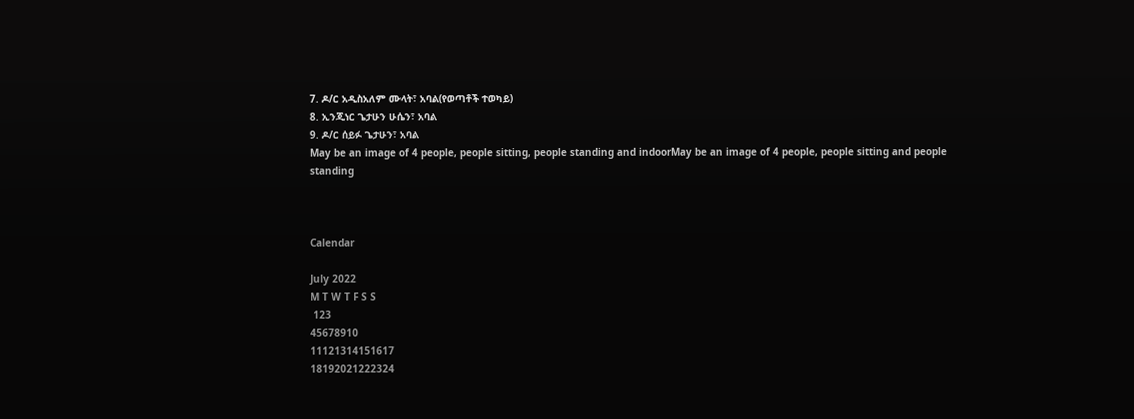7. ዶ/ር አዲስአለም ሙላት፣ አባል(የወጣቶች ተወካይ)
8. ኢንጂነር ጌታሁን ሁሴን፣ አባል
9. ዶ/ር ሰይፉ ጌታሁን፣ አባል
May be an image of 4 people, people sitting, people standing and indoorMay be an image of 4 people, people sitting and people standing



Calendar

July 2022
M T W T F S S
 123
45678910
11121314151617
18192021222324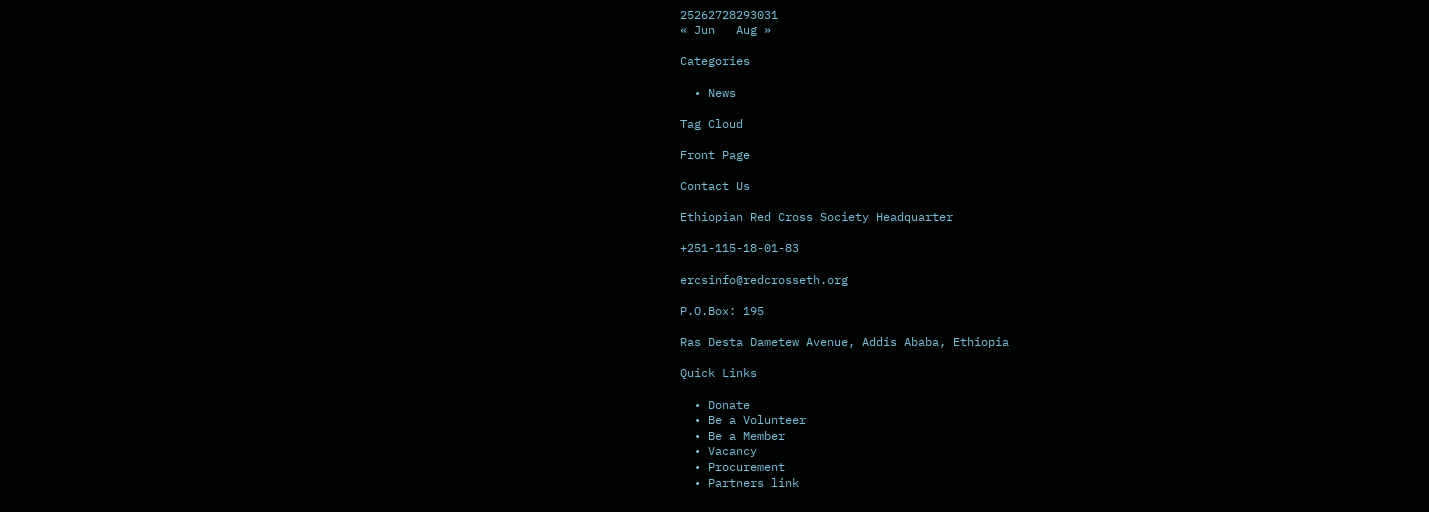25262728293031
« Jun   Aug »

Categories

  • News

Tag Cloud

Front Page

Contact Us

Ethiopian Red Cross Society Headquarter

+251-115-18-01-83

ercsinfo@redcrosseth.org

P.O.Box: 195

Ras Desta Dametew Avenue, Addis Ababa, Ethiopia

Quick Links

  • Donate
  • Be a Volunteer
  • Be a Member
  • Vacancy
  • Procurement
  • Partners link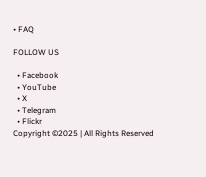• FAQ

FOLLOW US

  • Facebook
  • YouTube
  • X
  • Telegram
  • Flickr
Copyright ©2025 | All Rights Reserved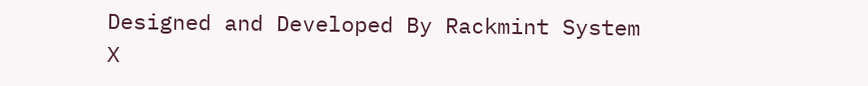Designed and Developed By Rackmint System
X